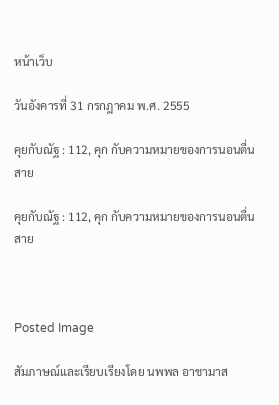หน้าเว็บ

วันอังคารที่ 31 กรกฎาคม พ.ศ. 2555

คุยกับณัฐ : 112, คุก กับความหมายของการนอนตื่นสาย

คุยกับณัฐ : 112, คุก กับความหมายของการนอนตื่นสาย



Posted Image

สัมภาษณ์และเรียบเรียงโดย นพพล อาชามาส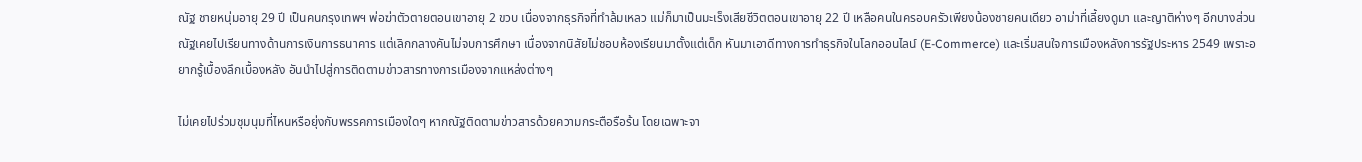ณัฐ ชายหนุ่มอายุ 29 ปี เป็นคนกรุงเทพฯ พ่อฆ่าตัวตายตอนเขาอายุ 2 ขวบ เนื่องจากธุรกิจที่ทำล้มเหลว แม่ก็มาเป็นมะเร็งเสียชีวิตตอนเขาอายุ 22 ปี เหลือคนในครอบครัวเพียงน้องชายคนเดียว อาม่าที่เลี้ยงดูมา และญาติห่างๆ อีกบางส่วน ณัฐเคยไปเรียนทางด้านการเงินการธนาคาร แต่เลิกกลางคันไม่จบการศึกษา เนื่องจากนิสัยไม่ชอบห้องเรียนมาตั้งแต่เด็ก หันมาเอาดีทางการทำธุรกิจในโลกออนไลน์ (E-Commerce) และเริ่มสนใจการเมืองหลังการรัฐประหาร 2549 เพราะอยากรู้เบื้องลึกเบื้องหลัง อันนำไปสู่การติดตามข่าวสารทางการเมืองจากแหล่งต่างๆ

ไม่เคยไปร่วมชุมนุมที่ไหนหรือยุ่งกับพรรคการเมืองใดๆ หากณัฐติดตามข่าวสารด้วยความกระตือรือร้น โดยเฉพาะจา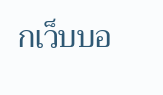กเว็บบอ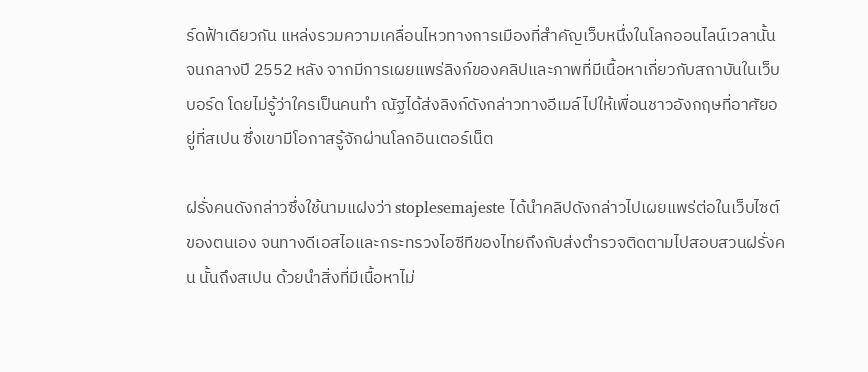ร์ดฟ้าเดียวกัน แหล่งรวมความเคลื่อนไหวทางการเมืองที่สำคัญเว็บหนึ่งในโลกออนไลน์เวลานั้น  จนกลางปี 2552 หลัง จากมีการเผยแพร่ลิงก์ของคลิปและภาพที่มีเนื้อหาเกี่ยวกับสถาบันในเว็บบอร์ด โดยไม่รู้ว่าใครเป็นคนทำ ณัฐได้ส่งลิงก์ดังกล่าวทางอีเมล์ไปให้เพื่อนชาวอังกฤษที่อาศัยอยู่ที่สเปน ซึ่งเขามีโอกาสรู้จักผ่านโลกอินเตอร์เน็ต

ฝรั่งคนดังกล่าวซึ่งใช้นามแฝงว่า stoplesemajeste ได้นำคลิปดังกล่าวไปเผยแพร่ต่อในเว็บไซต์ของตนเอง จนทางดีเอสไอและกระทรวงไอซีทีของไทยถึงกับส่งตำรวจติดตามไปสอบสวนฝรั่งคน นั้นถึงสเปน ด้วยนำสิ่งที่มีเนื้อหาไม่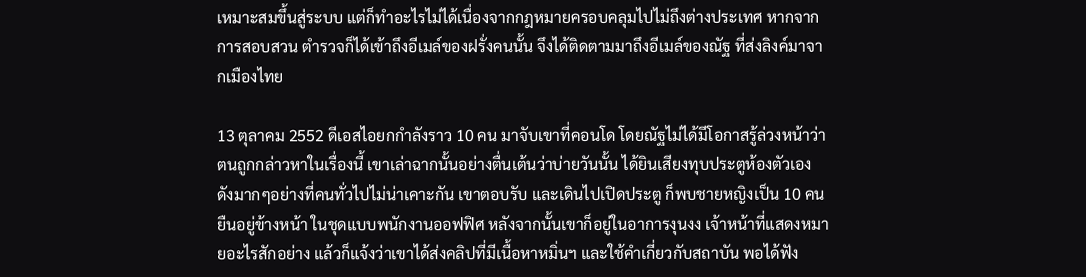เหมาะสมขึ้นสู่ระบบ แต่ก็ทำอะไรไม่ได้เนื่องจากกฎหมายครอบคลุมไปไม่ถึงต่างประเทศ หากจากการสอบสวน ตำรวจก็ได้เข้าถึงอีเมล์ของฝรั่งคนนั้น จึงได้ติดตามมาถึงอีเมล์ของณัฐ ที่ส่งลิงค์มาจากเมืองไทย

13 ตุลาคม 2552 ดีเอสไอยกกำลังราว 10 คน มาจับเขาที่คอนโด โดยณัฐไม่ได้มีโอกาสรู้ล่วงหน้าว่าตนถูกกล่าวหาในเรื่องนี้ เขาเล่าฉากนั้นอย่างตื่นเต้นว่าบ่ายวันนั้น ได้ยินเสียงทุบประตูห้องตัวเอง ดังมากๆอย่างที่คนทั่วไปไม่น่าเคาะกัน เขาตอบรับ และเดินไปเปิดประตู ก็พบชายหญิงเป็น 10 คนยืนอยู่ข้างหน้า ในชุดแบบพนักงานออฟฟิศ หลังจากนั้นเขาก็อยู่ในอาการงุนงง เจ้าหน้าที่แสดงหมายอะไรสักอย่าง แล้วก็แจ้งว่าเขาได้ส่งคลิปที่มีเนื้อหาหมิ่นฯ และใช้คำเกี่ยวกับสถาบัน พอได้ฟัง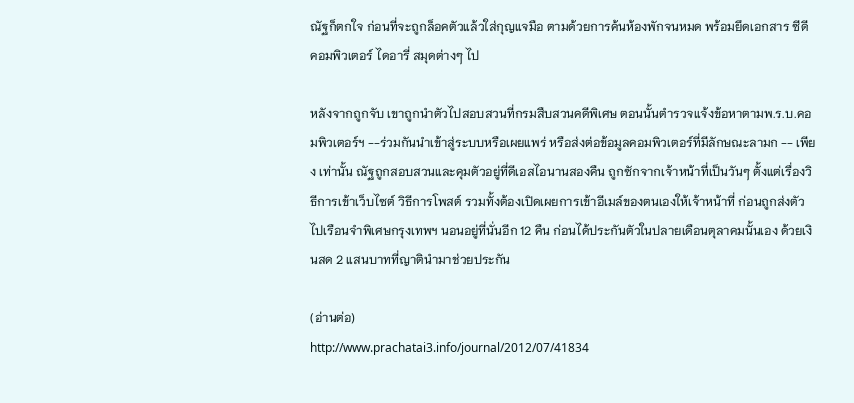ณัฐก็ตกใจ ก่อนที่จะถูกล็อคตัวแล้วใส่กุญแจมือ ตามด้วยการค้นห้องพักจนหมด พร้อมยึดเอกสาร ซีดี คอมพิวเตอร์ ไดอารี่ สมุดต่างๆ ไป

หลังจากถูกจับ เขาถูกนำตัวไปสอบสวนที่กรมสืบสวนคดีพิเศษ ตอนนั้นตำรวจแจ้งข้อหาตามพ.ร.บ.คอมพิวเตอร์ฯ --ร่วมกันนำเข้าสู่ระบบหรือเผยแพร่ หรือส่งต่อข้อมูลคอมพิวเตอร์ที่มีลักษณะลามก -- เพียง เท่านั้น ณัฐถูกสอบสวนและคุมตัวอยู่ที่ดีเอสไอนานสองคืน ถูกซักจากเจ้าหน้าที่เป็นวันๆ ตั้งแต่เรื่องวิธีการเข้าเว็บไซต์ วิธีการโพสต์ รวมทั้งต้องเปิดเผยการเข้าอีเมล์ของตนเองให้เจ้าหน้าที่ ก่อนถูกส่งตัวไปเรือนจำพิเศษกรุงเทพฯ นอนอยู่ที่นั่นอีก 12 คืน ก่อนได้ประกันตัวในปลายเดือนตุลาคมนั้นเอง ด้วยเงินสด 2 แสนบาทที่ญาตินำมาช่วยประกัน

(อ่านต่อ)
http://www.prachatai3.info/journal/2012/07/41834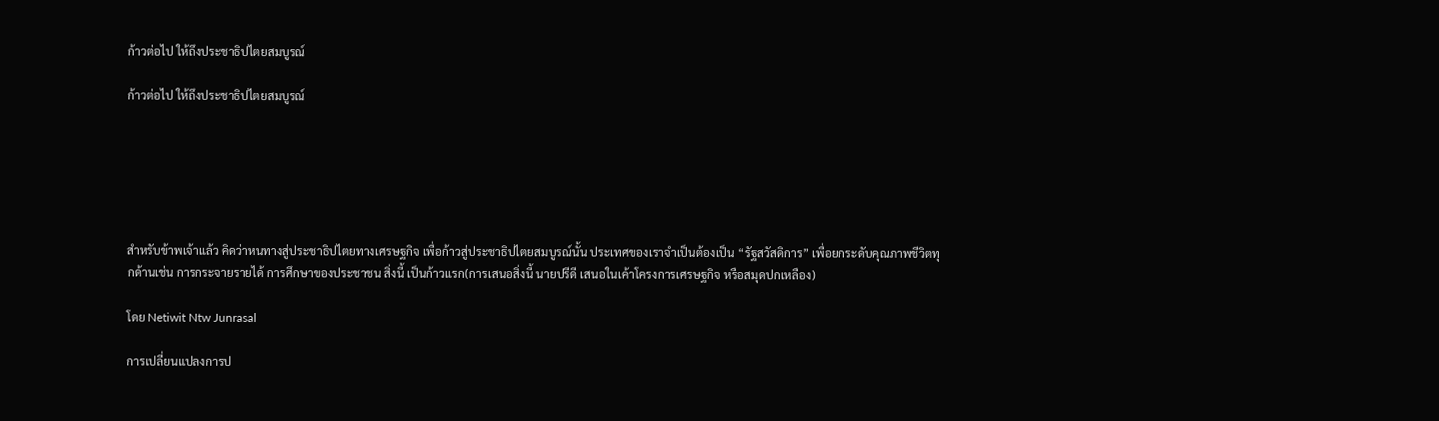ก้าวต่อไป ให้ถึงประชาธิปไตยสมบูรณ์

ก้าวต่อไป ให้ถึงประชาธิปไตยสมบูรณ์






สำหรับข้าพเจ้าแล้ว คิดว่าหนทางสู่ประชาธิปไตยทางเศรษฐกิจ เพื่อก้าวสู่ประชาธิปไตยสมบูรณ์นั้น ประเทศของเราจำเป็นต้องเป็น “รัฐสวัสดิการ” เพื่อยกระดับคุณภาพชีวิตทุกด้านเช่น การกระจายรายได้ การศึกษาของประชาชน สิ่งนี้ เป็นก้าวแรก(การเสนอสิ่งนี้ นายปรีดี เสนอในเค้าโครงการเศรษฐกิจ หรือสมุดปกเหลือง)

โดย Netiwit Ntw Junrasal

การเปลี่ยนแปลงการป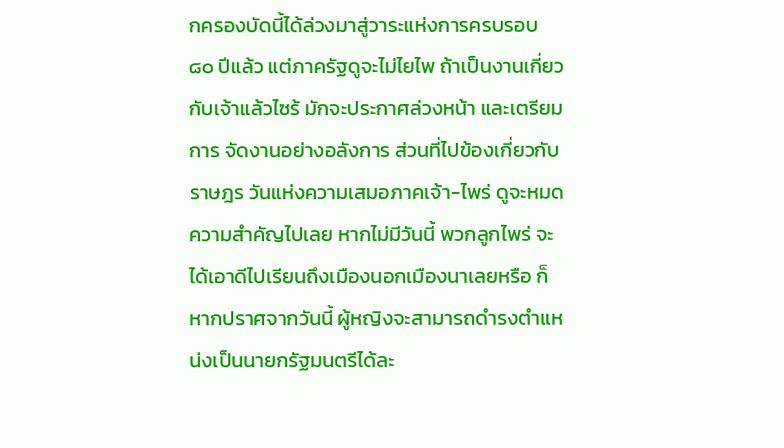กครองบัดนี้ได้ล่วงมาสู่วาระแห่งการครบรอบ ๘๐ ปีแล้ว แต่ภาครัฐดูจะไม่ไยไพ ถ้าเป็นงานเกี่ยวกับเจ้าแล้วไซร้ มักจะประกาศล่วงหน้า และเตรียมการ จัดงานอย่างอลังการ ส่วนที่ไปข้องเกี่ยวกับราษฎร วันแห่งความเสมอภาคเจ้า-ไพร่ ดูจะหมดความสำคัญไปเลย หากไม่มีวันนี้ พวกลูกไพร่ จะได้เอาดีไปเรียนถึงเมืองนอกเมืองนาเลยหรือ ก็หากปราศจากวันนี้ ผู้หญิงจะสามารถดำรงตำแหน่งเป็นนายกรัฐมนตรีได้ละ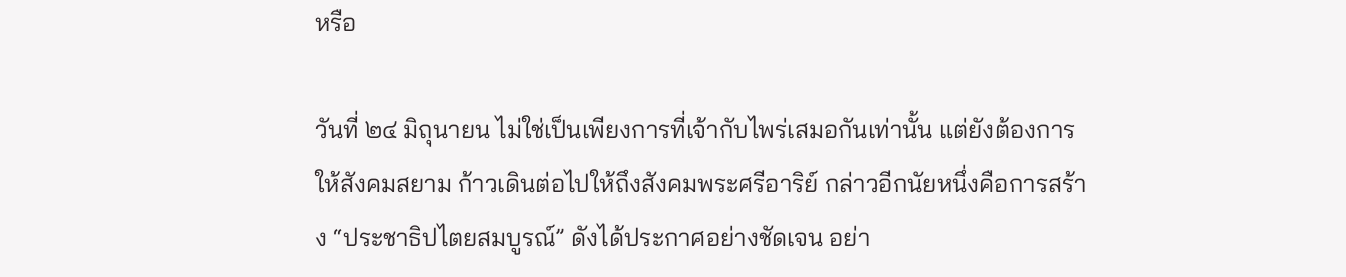หรือ

วันที่ ๒๔ มิถุนายน ไม่ใช่เป็นเพียงการที่เจ้ากับไพร่เสมอกันเท่านั้น แต่ยังต้องการให้สังคมสยาม ก้าวเดินต่อไปให้ถึงสังคมพระศรีอาริย์ กล่าวอีกนัยหนึ่งคือการสร้าง “ประชาธิปไตยสมบูรณ์” ดังได้ประกาศอย่างชัดเจน อย่า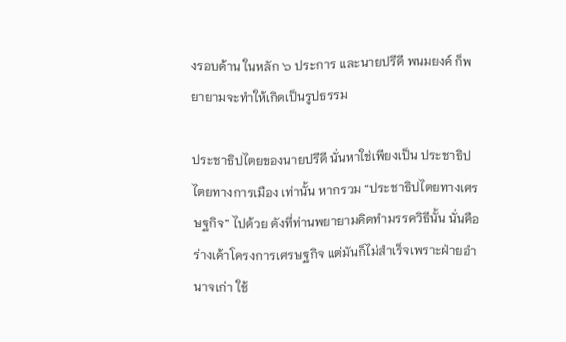งรอบด้าน ในหลัก ๖ ประการ และนายปรีดี พนมยงค์ ก็พยายามจะทำให้เกิดเป็นรูปธรรม

ประชาธิปไตยของนายปรีดี นั่นหาใช่เพียงเป็น ประชาธิปไตยทางการเมือง เท่านั้น หากรวม “ประชาธิปไตยทางเศรษฐกิจ” ไปด้วย ดังที่ท่านพยายามคิดทำมรรควิธีนั้น นั่นคือร่างเค้าโครงการเศรษฐกิจ แต่มันก็ไม่สำเร็จเพราะฝ่ายอำนาจเก่า ใช้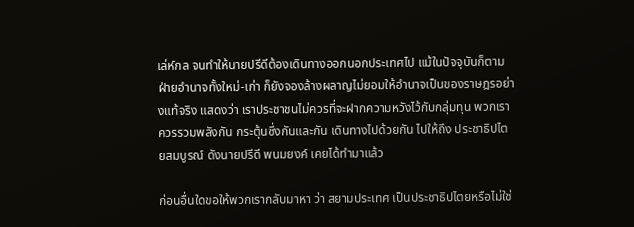เล่ห์กล จนทำให้นายปรีดีต้องเดินทางออกนอกประเทศไป แม้ในปัจจุบันก็ตาม ฝ่ายอำนาจทั้งใหม่-เก่า ก็ยังจองล้างผลาญไม่ยอมให้อำนาจเป็นของราษฎรอย่างแท้จริง แสดงว่า เราประชาชนไม่ควรที่จะฝากความหวังไว้กับกลุ่มทุน พวกเราควรรวมพลังกัน กระตุ้นซึ่งกันและกัน เดินทางไปด้วยกัน ไปให้ถึง ประชาธิปไตยสมบูรณ์ ดังนายปรีดี พนมยงค์ เคยได้ทำมาแล้ว

ก่อนอื่นใดขอให้พวกเรากลับมาหา ว่า สยามประเทศ เป็นประชาธิปไตยหรือไม่ใช่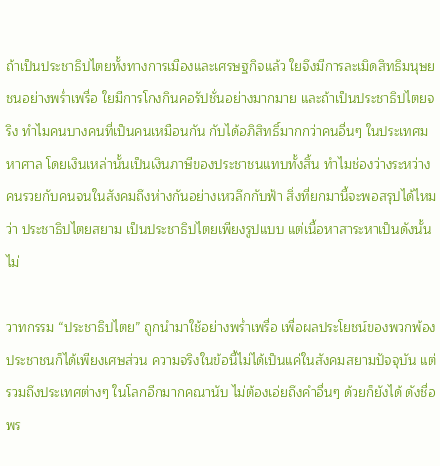ถ้าเป็นประชาธิปไตยทั้งทางการเมืองและเศรษฐกิจแล้ว ใยจึงมีการละเมิดสิทธิมนุษยชนอย่างพร่ำเพรื่อ ใยมีการโกงกินคอรัปชั่นอย่างมากมาย และถ้าเป็นประชาธิปไตยจริง ทำไมคนบางคนที่เป็นคนเหมือนกัน กับได้อภิสิทธิ์มากกว่าคนอื่นๆ ในประเทศมหาศาล โดยเงินเหล่านั้นเป็นเงินภาษีของประชาชนแทบทั้งสิ้น ทำไมช่องว่างระหว่างคนรวยกับคนจนในสังคมถึงห่างกันอย่างเหวลึกกับฟ้า สิ่งที่ยกมานี้จะพอสรุปได้ไหมว่า ประชาธิปไตยสยาม เป็นประชาธิปไตยเพียงรูปแบบ แต่เนื้อหาสาระหาเป็นดังนั้นไม่

วาทกรรม “ประชาธิปไตย” ถูกนำมาใช้อย่างพร่ำเพรื่อ เพื่อผลประโยชน์ของพวกพ้อง ประชาชนก็ได้เพียงเศษส่วน ความจริงในข้อนี้ไม่ได้เป็นแค่ในสังคมสยามปัจจุบัน แต่รวมถึงประเทศต่างๆ ในโลกอีกมากคณานับ ไม่ต้องเอ่ยถึงคำอื่นๆ ด้วยก็ยังได้ ดังชื่อพร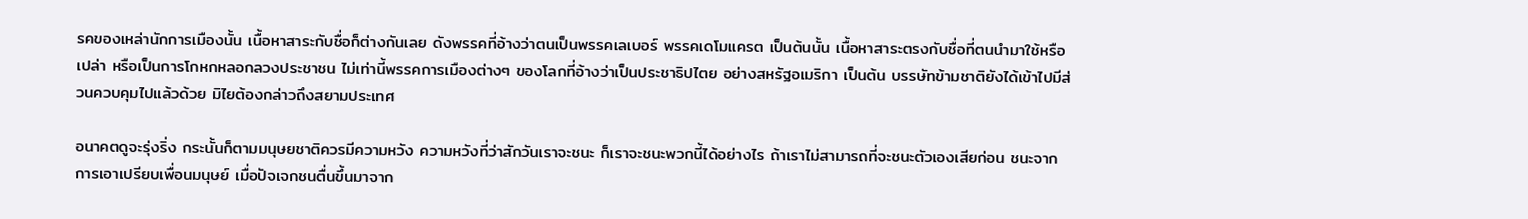รคของเหล่านักการเมืองนั้น เนื้อหาสาระกับชื่อก็ต่างกันเลย ดังพรรคที่อ้างว่าตนเป็นพรรคเลเบอร์ พรรคเดโมแครต เป็นต้นนั้น เนื้อหาสาระตรงกับชื่อที่ตนนำมาใช้หรือเปล่า หรือเป็นการโกหกหลอกลวงประชาชน ไม่เท่านี้พรรคการเมืองต่างๆ ของโลกที่อ้างว่าเป็นประชาธิปไตย อย่างสหรัฐอเมริกา เป็นต้น บรรษัทข้ามชาติยังได้เข้าไปมีส่วนควบคุมไปแล้วด้วย มิไยต้องกล่าวถึงสยามประเทศ

อนาคตดูจะรุ่งริ่ง กระนั้นก็ตามมนุษยชาติควรมีความหวัง ความหวังที่ว่าสักวันเราจะชนะ ก็เราจะชนะพวกนี้ได้อย่างไร ถ้าเราไม่สามารถที่จะชนะตัวเองเสียก่อน ชนะจากการเอาเปรียบเพื่อนมนุษย์ เมื่อปัจเจกชนตื่นขึ้นมาจาก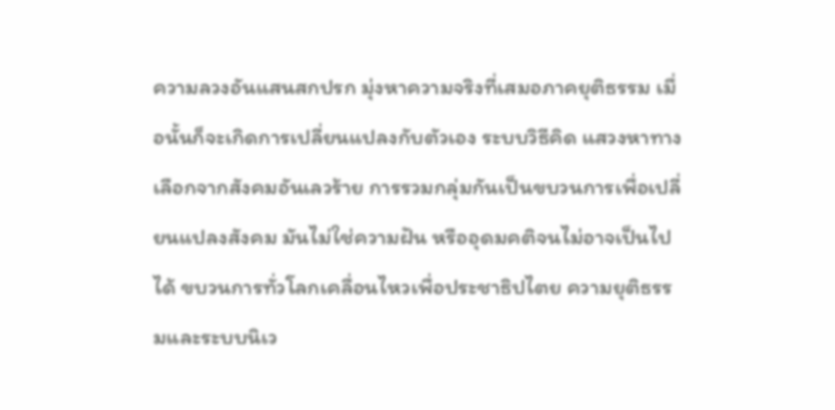ความลวงอันแสนสกปรก มุ่งหาความจริงที่เสมอภาคยุติธรรม เมื่อนั้นก็จะเกิดการเปลี่ยนแปลงกับตัวเอง ระบบวิธีคิด แสวงหาทางเลือกจากสังคมอันเลวร้าย การรวมกลุ่มกันเป็นขบวนการเพื่อเปลี่ยนแปลงสังคม มันไม่ใช่ความฝัน หรืออุดมคติจนไม่อาจเป็นไปได้ ขบวนการทั่วโลกเคลื่อนไหวเพื่อประชาธิปไตย ความยุติธรรมและระบบนิเว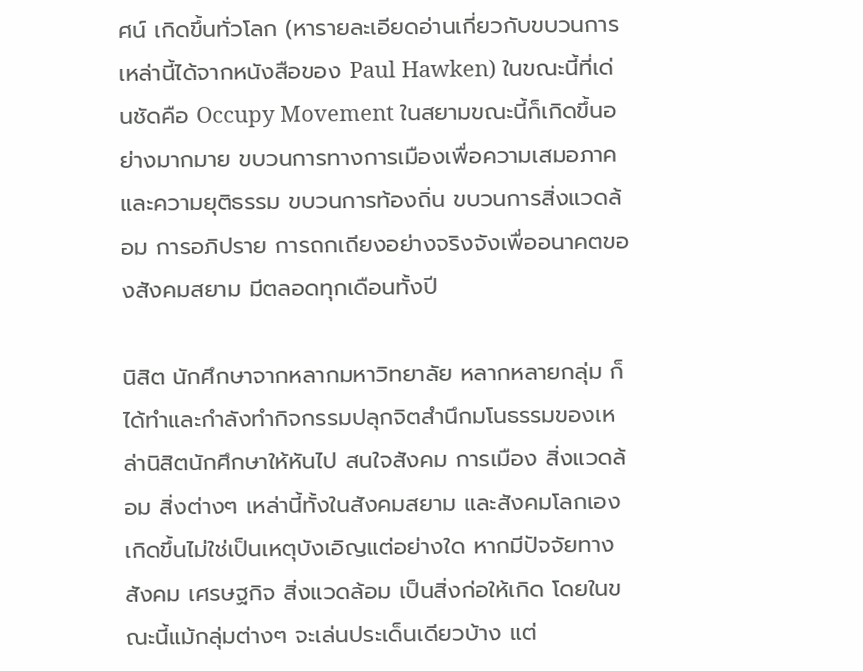ศน์ เกิดขึ้นทั่วโลก (หารายละเอียดอ่านเกี่ยวกับขบวนการเหล่านี้ได้จากหนังสือของ Paul Hawken) ในขณะนี้ที่เด่นชัดคือ Occupy Movement ในสยามขณะนี้ก็เกิดขึ้นอย่างมากมาย ขบวนการทางการเมืองเพื่อความเสมอภาคและความยุติธรรม ขบวนการท้องถิ่น ขบวนการสิ่งแวดล้อม การอภิปราย การถกเถียงอย่างจริงจังเพื่ออนาคตของสังคมสยาม มีตลอดทุกเดือนทั้งปี

นิสิต นักศึกษาจากหลากมหาวิทยาลัย หลากหลายกลุ่ม ก็ได้ทำและกำลังทำกิจกรรมปลุกจิตสำนึกมโนธรรมของเหล่านิสิตนักศึกษาให้หันไป สนใจสังคม การเมือง สิ่งแวดล้อม สิ่งต่างๆ เหล่านี้ทั้งในสังคมสยาม และสังคมโลกเอง เกิดขึ้นไม่ใช่เป็นเหตุบังเอิญแต่อย่างใด หากมีปัจจัยทางสังคม เศรษฐกิจ สิ่งแวดล้อม เป็นสิ่งก่อให้เกิด โดยในขณะนี้แม้กลุ่มต่างๆ จะเล่นประเด็นเดียวบ้าง แต่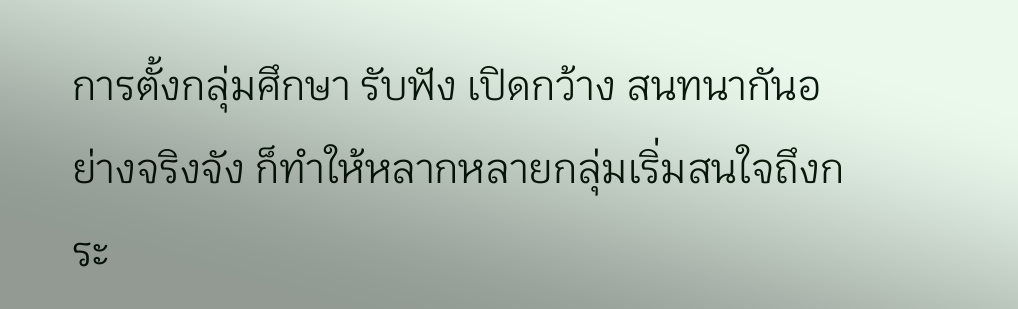การตั้งกลุ่มศึกษา รับฟัง เปิดกว้าง สนทนากันอย่างจริงจัง ก็ทำให้หลากหลายกลุ่มเริ่มสนใจถึงกระ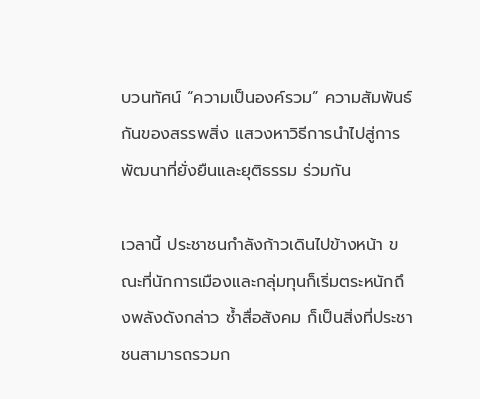บวนทัศน์ “ความเป็นองค์รวม” ความสัมพันธ์กันของสรรพสิ่ง แสวงหาวิธีการนำไปสู่การพัฒนาที่ยั่งยืนและยุติธรรม ร่วมกัน

เวลานี้ ประชาชนกำลังก้าวเดินไปข้างหน้า ขณะที่นักการเมืองและกลุ่มทุนก็เริ่มตระหนักถึงพลังดังกล่าว ซ้ำสื่อสังคม ก็เป็นสิ่งที่ประชาชนสามารถรวมก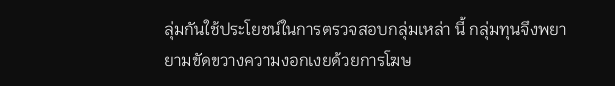ลุ่มกันใช้ประโยชน์ในการตรวจสอบกลุ่มเหล่า นี้ กลุ่มทุนจึงพยายามขัดขวางความงอกเงยด้วยการโฆษ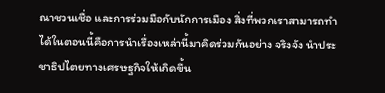ณาชวนเชื่อ และการร่วมมือกับนักการเมือง สิ่งที่พวกเราสามารถทำได้ในตอนนี้คือการนำเรื่องเหล่านี้มาคิดร่วมกันอย่าง จริงจัง นำประชาธิปไตยทางเศรษฐกิจให้เกิดขึ้น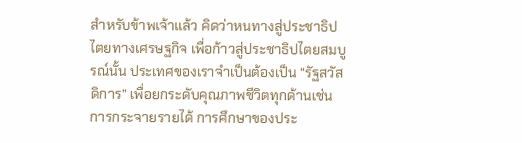สำหรับข้าพเจ้าแล้ว คิดว่าหนทางสู่ประชาธิปไตยทางเศรษฐกิจ เพื่อก้าวสู่ประชาธิปไตยสมบูรณ์นั้น ประเทศของเราจำเป็นต้องเป็น “รัฐสวัสดิการ” เพื่อยกระดับคุณภาพชีวิตทุกด้านเช่น การกระจายรายได้ การศึกษาของประ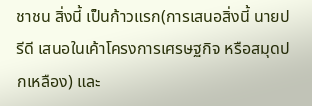ชาชน สิ่งนี้ เป็นก้าวแรก(การเสนอสิ่งนี้ นายปรีดี เสนอในเค้าโครงการเศรษฐกิจ หรือสมุดปกเหลือง) และ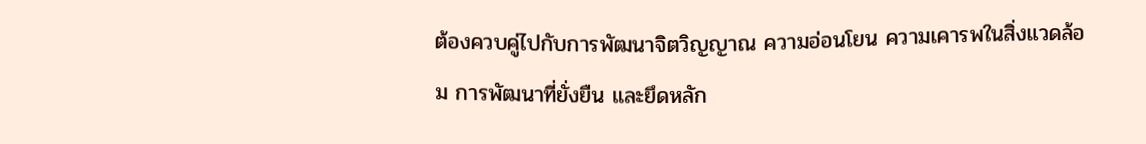ต้องควบคู่ไปกับการพัฒนาจิตวิญญาณ ความอ่อนโยน ความเคารพในสิ่งแวดล้อม การพัฒนาที่ยั่งยืน และยึดหลัก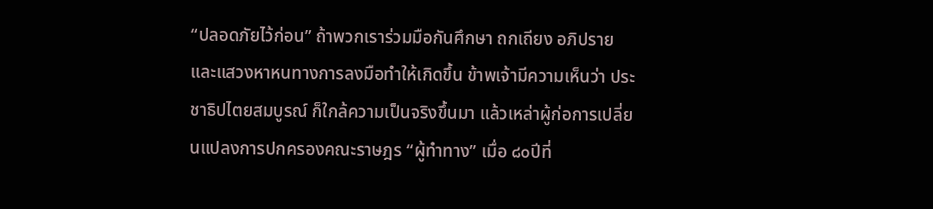“ปลอดภัยไว้ก่อน” ถ้าพวกเราร่วมมือกันศึกษา ถกเถียง อภิปราย และแสวงหาหนทางการลงมือทำให้เกิดขึ้น ข้าพเจ้ามีความเห็นว่า ประชาธิปไตยสมบูรณ์ ก็ใกล้ความเป็นจริงขึ้นมา แล้วเหล่าผู้ก่อการเปลี่ยนแปลงการปกครองคณะราษฎร “ผู้ทำทาง” เมื่อ ๘๐ปีที่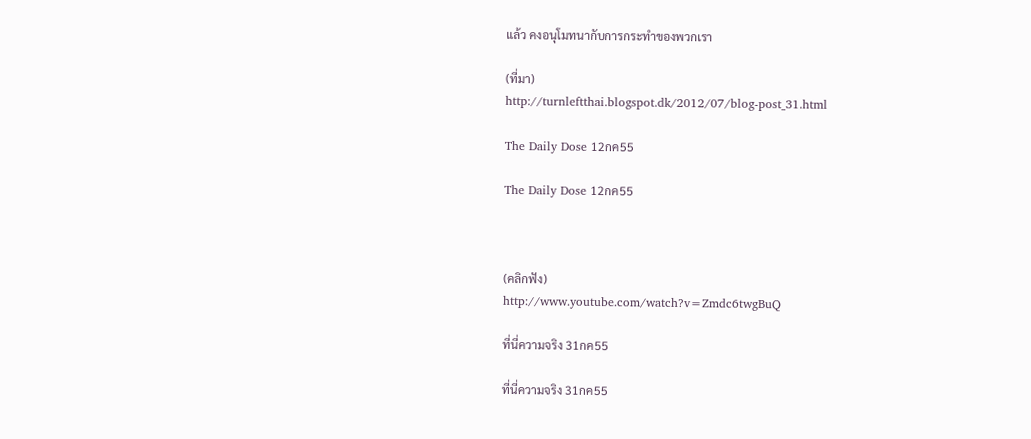แล้ว คงอนุโมทนากับการกระทำของพวกเรา

(ที่มา)
http://turnleftthai.blogspot.dk/2012/07/blog-post_31.html

The Daily Dose 12กค55

The Daily Dose 12กค55



(คลิกฟัง)
http://www.youtube.com/watch?v=Zmdc6twgBuQ

ที่นี่ความจริง 31กค55

ที่นี่ความจริง 31กค55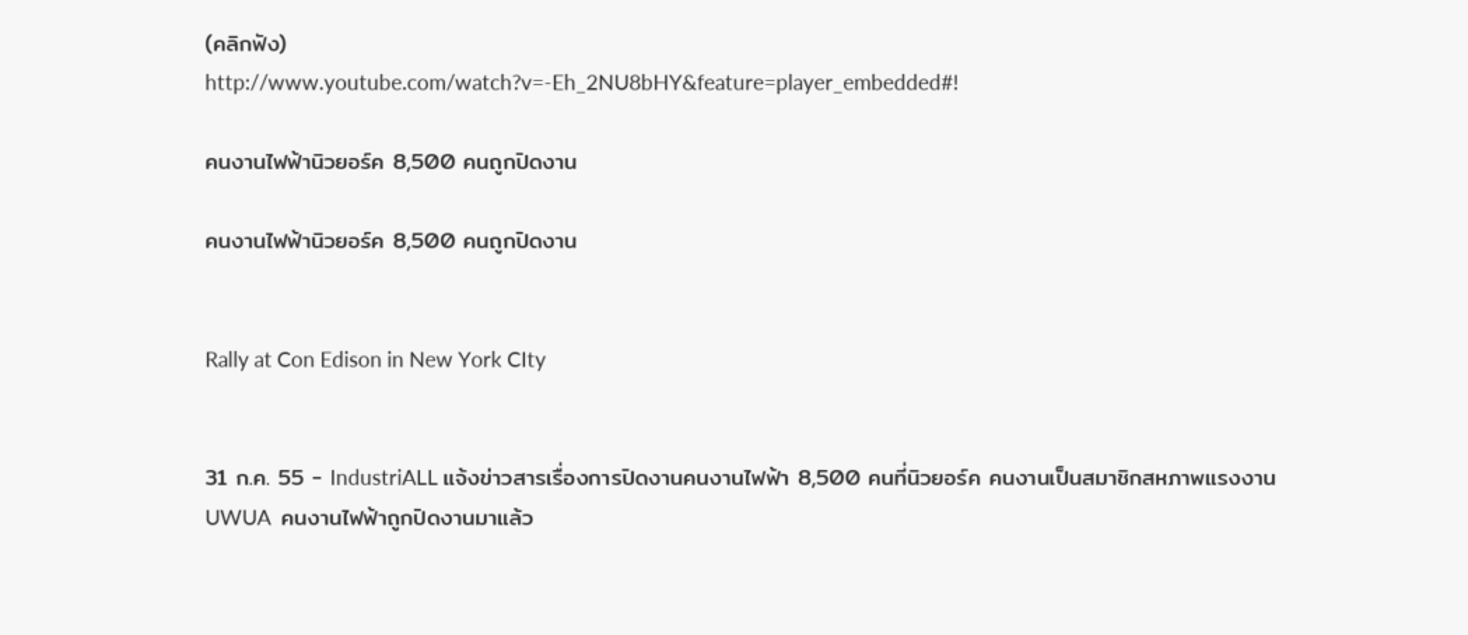(คลิกฟัง)
http://www.youtube.com/watch?v=-Eh_2NU8bHY&feature=player_embedded#!

คนงานไฟฟ้านิวยอร์ค 8,500 คนถูกปิดงาน

คนงานไฟฟ้านิวยอร์ค 8,500 คนถูกปิดงาน


Rally at Con Edison in New York CIty


31 ก.ค. 55 - IndustriALL แจ้งข่าวสารเรื่องการปิดงานคนงานไฟฟ้า 8,500 คนที่นิวยอร์ค คนงานเป็นสมาชิกสหภาพแรงงาน UWUA  คนงานไฟฟ้าถูกปิดงานมาแล้ว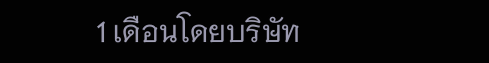1 เดือนโดยบริษัท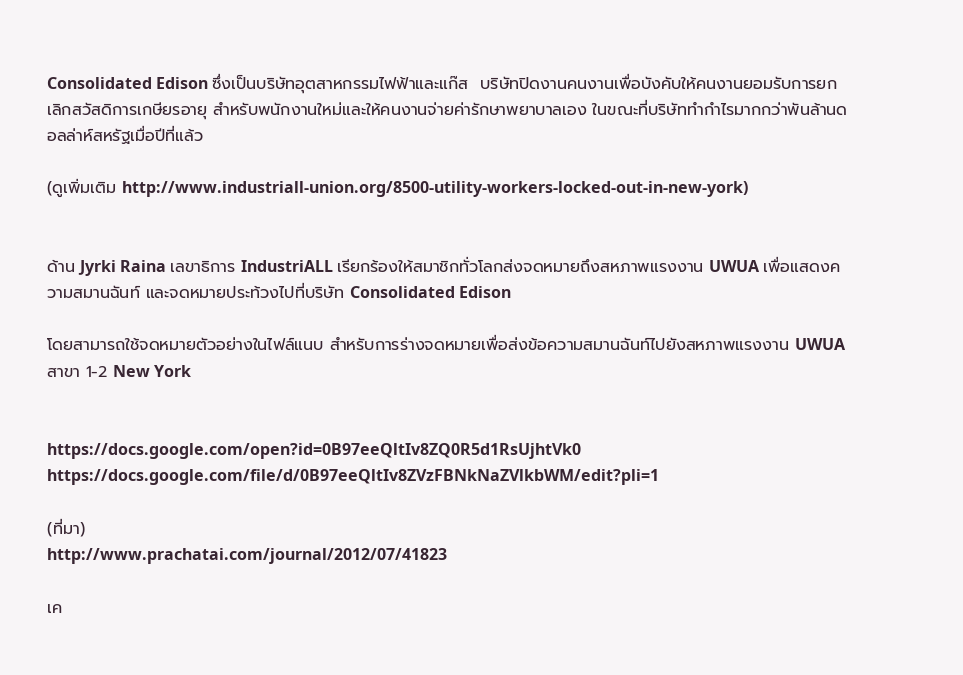Consolidated Edison ซึ่งเป็นบริษัทอุตสาหกรรมไฟฟ้าและแก๊ส  บริษัทปิดงานคนงานเพื่อบังคับให้คนงานยอมรับการยกเลิกสวัสดิการเกษียรอายุ สำหรับพนักงานใหม่และให้คนงานจ่ายค่ารักษาพยาบาลเอง ในขณะที่บริษัททำกำไรมากกว่าพันล้านดอลล่าห์สหรัฐเมื่อปีที่แล้ว

(ดูเพิ่มเติม http://www.industriall-union.org/8500-utility-workers-locked-out-in-new-york)


ด้าน Jyrki Raina เลขาธิการ IndustriALL เรียกร้องให้สมาชิกทั่วโลกส่งจดหมายถึงสหภาพแรงงาน UWUA เพื่อแสดงความสมานฉันท์ และจดหมายประท้วงไปที่บริษัท Consolidated Edison

โดยสามารถใช้จดหมายตัวอย่างในไฟล์แนบ สำหรับการร่างจดหมายเพื่อส่งข้อความสมานฉันท์ไปยังสหภาพแรงงาน UWUA สาขา 1-2 New York


https://docs.google.com/open?id=0B97eeQltIv8ZQ0R5d1RsUjhtVk0
https://docs.google.com/file/d/0B97eeQltIv8ZVzFBNkNaZVlkbWM/edit?pli=1

(ที่มา)
http://www.prachatai.com/journal/2012/07/41823

เค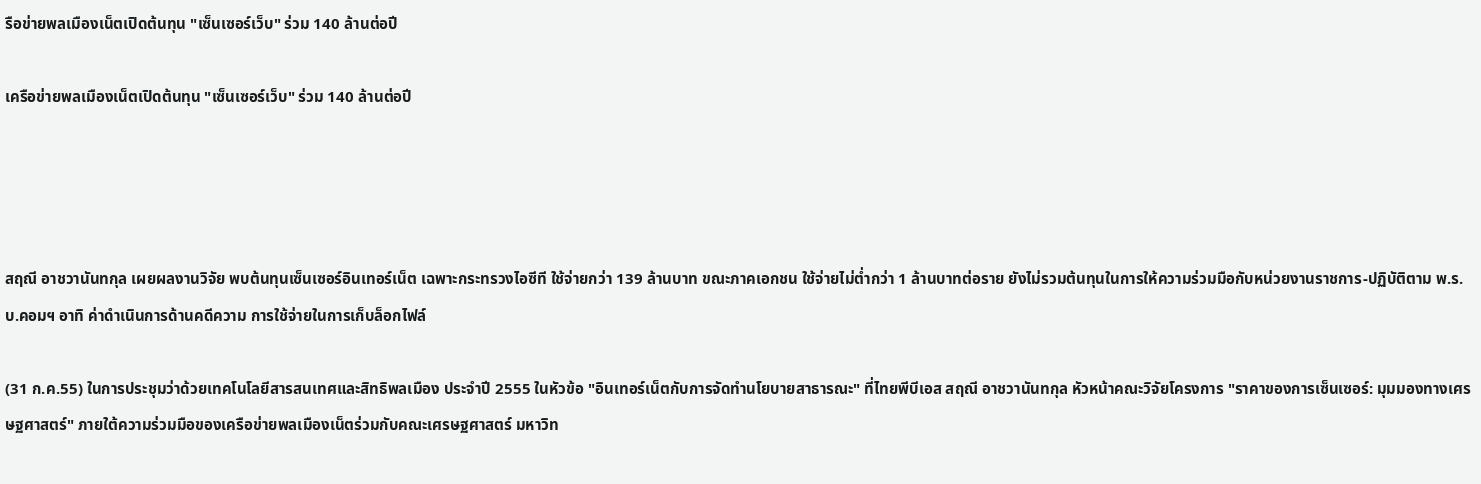รือข่ายพลเมืองเน็ตเปิดต้นทุน "เซ็นเซอร์เว็บ" ร่วม 140 ล้านต่อปี

เครือข่ายพลเมืองเน็ตเปิดต้นทุน "เซ็นเซอร์เว็บ" ร่วม 140 ล้านต่อปี




สฤณี อาชวานันทกุล เผยผลงานวิจัย พบต้นทุนเซ็นเซอร์อินเทอร์เน็ต เฉพาะกระทรวงไอซีที ใช้จ่ายกว่า 139 ล้านบาท ขณะภาคเอกชน ใช้จ่ายไม่ต่ำกว่า 1 ล้านบาทต่อราย ยังไม่รวมต้นทุนในการให้ความร่วมมือกับหน่วยงานราชการ-ปฏิบัติตาม พ.ร.บ.คอมฯ อาทิ ค่าดำเนินการด้านคดีความ การใช้จ่ายในการเก็บล็อกไฟล์

(31 ก.ค.55) ในการประชุมว่าด้วยเทคโนโลยีสารสนเทศและสิทธิพลเมือง ประจำปี 2555 ในหัวข้อ "อินเทอร์เน็ตกับการจัดทำนโยบายสาธารณะ" ที่ไทยพีบีเอส สฤณี อาชวานันทกุล หัวหน้าคณะวิจัยโครงการ "ราคาของการเซ็นเซอร์: มุมมองทางเศรษฐศาสตร์" ภายใต้ความร่วมมือของเครือข่ายพลเมืองเน็ตร่วมกับคณะเศรษฐศาสตร์ มหาวิท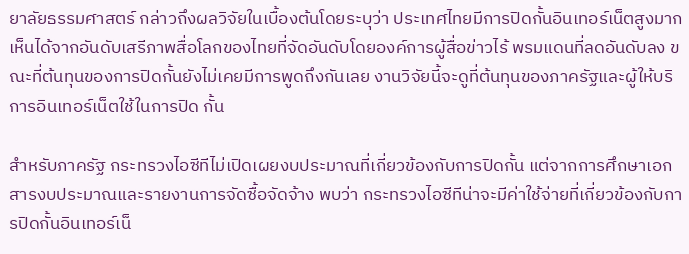ยาลัยธรรมศาสตร์ กล่าวถึงผลวิจัยในเบื้องต้นโดยระบุว่า ประเทศไทยมีการปิดกั้นอินเทอร์เน็ตสูงมาก เห็นได้จากอันดับเสรีภาพสื่อโลกของไทยที่จัดอันดับโดยองค์การผู้สื่อข่าวไร้ พรมแดนที่ลดอันดับลง ขณะที่ต้นทุนของการปิดกั้นยังไม่เคยมีการพูดถึงกันเลย งานวิจัยนี้จะดูที่ต้นทุนของภาครัฐและผู้ให้บริการอินเทอร์เน็ตใช้ในการปิด กั้น

สำหรับภาครัฐ กระทรวงไอซีทีไม่เปิดเผยงบประมาณที่เกี่ยวข้องกับการปิดกั้น แต่จากการศึกษาเอกสารงบประมาณและรายงานการจัดซื้อจัดจ้าง พบว่า กระทรวงไอซีทีน่าจะมีค่าใช้จ่ายที่เกี่ยวข้องกับการปิดกั้นอินเทอร์เน็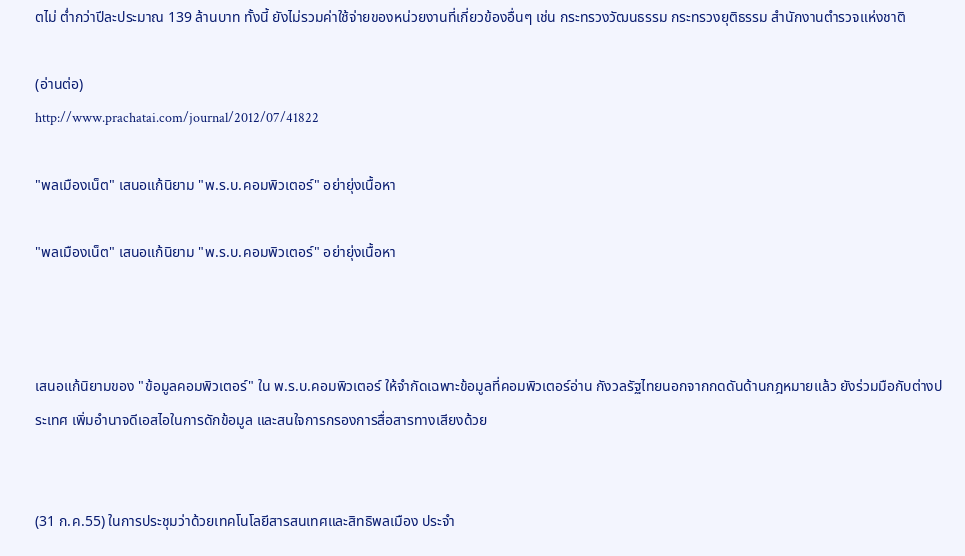ตไม่ ต่ำกว่าปีละประมาณ 139 ล้านบาท ทั้งนี้ ยังไม่รวมค่าใช้จ่ายของหน่วยงานที่เกี่ยวข้องอื่นๆ เช่น กระทรวงวัฒนธรรม กระทรวงยุติธรรม สำนักงานตำรวจแห่งชาติ

(อ่านต่อ)
http://www.prachatai.com/journal/2012/07/41822

"พลเมืองเน็ต" เสนอแก้นิยาม "พ.ร.บ.คอมพิวเตอร์" อย่ายุ่งเนื้อหา

"พลเมืองเน็ต" เสนอแก้นิยาม "พ.ร.บ.คอมพิวเตอร์" อย่ายุ่งเนื้อหา



เสนอแก้นิยามของ "ข้อมูลคอมพิวเตอร์" ใน พ.ร.บ.คอมพิวเตอร์ ให้จำกัดเฉพาะข้อมูลที่คอมพิวเตอร์อ่าน กังวลรัฐไทยนอกจากกดดันด้านกฎหมายแล้ว ยังร่วมมือกับต่างประเทศ เพิ่มอำนาจดีเอสไอในการดักข้อมูล และสนใจการกรองการสื่อสารทางเสียงด้วย


(31 ก.ค.55) ในการประชุมว่าด้วยเทคโนโลยีสารสนเทศและสิทธิพลเมือง ประจำ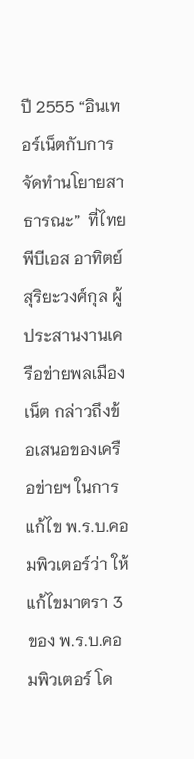ปี 2555 “อินเทอร์เน็ตกับการจัดทำนโยายสาธารณะ”  ที่ไทยพีบีเอส อาทิตย์ สุริยะวงศ์กุล ผู้ประสานงานเครือข่ายพลเมืองเน็ต กล่าวถึงข้อเสนอของเครือข่ายฯ ในการแก้ไข พ.ร.บ.คอมพิวเตอร์ว่า ให้แก้ไขมาตรา 3 ของ พ.ร.บ.คอมพิวเตอร์ โด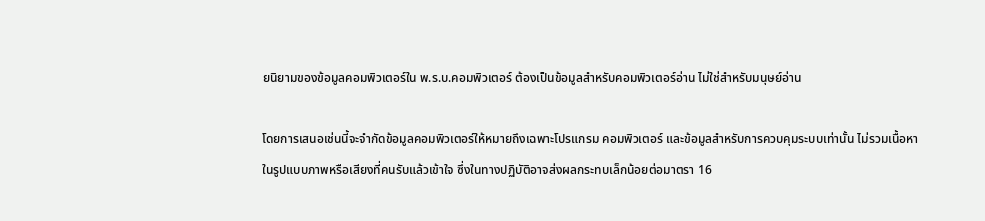ยนิยามของข้อมูลคอมพิวเตอร์ใน พ.ร.บ.คอมพิวเตอร์ ต้องเป็นข้อมูลสำหรับคอมพิวเตอร์อ่าน ไม่ใช่สำหรับมนุษย์อ่าน

โดยการเสนอเช่นนี้จะจำกัดข้อมูลคอมพิวเตอร์ให้หมายถึงเฉพาะโปรแกรม คอมพิวเตอร์ และข้อมูลสำหรับการควบคุมระบบเท่านั้น ไม่รวมเนื้อหา ในรูปแบบภาพหรือเสียงที่คนรับแล้วเข้าใจ ซึ่งในทางปฏิบัติอาจส่งผลกระทบเล็กน้อยต่อมาตรา 16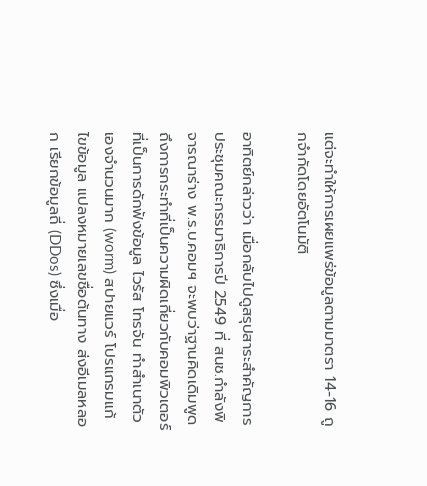แต่จะทำให้การเผยแพร่ข้อมูลตามมาตรา 14-16 ถูกจำกัดโดยอัตโนมัติ

อาทิตย์กล่าวว่า เมื่อกลับไปดูสรุปสาระสำคัญการประชุมคณะกรรมาธิการปี 2549 ที่ สนช.กำลังพิจารณาร่าง พ.ร.บ.คอมฯ จะพบว่าฐานคิดเดิมพูดถึงการกระทำที่เป็นความผิดเกี่ยวกับคอมพิวเตอร์ ที่เป็นการดักฟังข้อมูล ไวรัส โทรจัน ทำสำเนาตัวเองจำนวนมาก (worm) สปายแวร์ โปรแกรมแก้ไขข้อมูล แปลงหมายเลขชื่อต้นทาง ส่งอีเมลหลอก เรียกข้อมูลถี่ (DDos) ซึ่งเมื่อ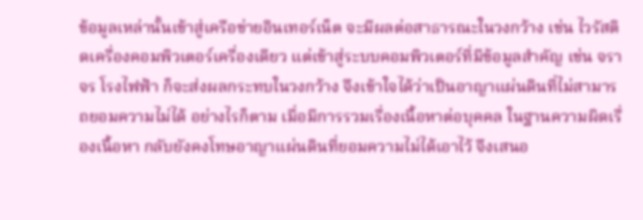ข้อมูลเหล่านั้นเข้าสู่เครือข่ายอินเทอร์เน็ต จะมีผลต่อสาธารณะในวงกว้าง เช่น ไวรัสติดเครื่องคอมพิวเตอร์เครื่องเดียว แต่เข้าสู่ระบบคอมพิวเตอร์ที่มีข้อมูลสำคัญ เช่น จราจร โรงไฟฟ้า ก็จะส่งผลกระทบในวงกว้าง จึงเข้าใจได้ว่าเป็นอาญาแผ่นดินที่ไม่สามารถยอมความไม่ได้ อย่างไรก็ตาม เมื่อมีการรวมเรื่องเนื้อหาต่อบุคคล ในฐานความผิดเรื่องเนื้อหา กลับยังคงโทษอาญาแผ่นดินที่ยอมความไม่ได้เอาไว้ จึงเสนอ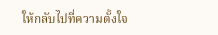ให้กลับไปที่ความตั้งใจ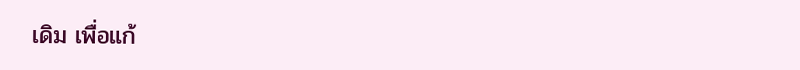เดิม เพื่อแก้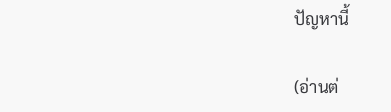ปัญหานี้

(อ่านต่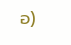อ)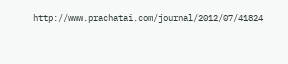http://www.prachatai.com/journal/2012/07/41824